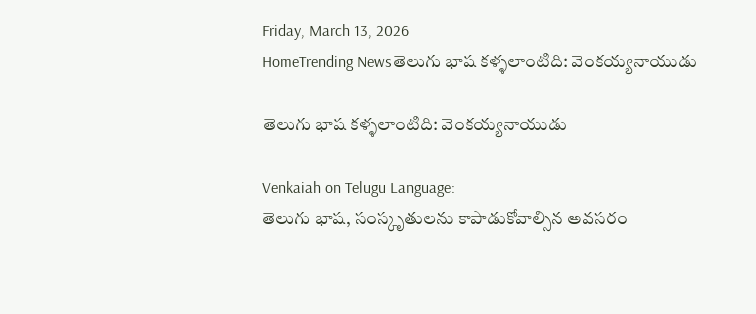Friday, March 13, 2026
HomeTrending Newsతెలుగు భాష కళ్ళలాంటిది: వెంకయ్యనాయుడు

తెలుగు భాష కళ్ళలాంటిది: వెంకయ్యనాయుడు

Venkaiah on Telugu Language:
తెలుగు భాష, సంస్కృతులను కాపాడుకోవాల్సిన అవసరం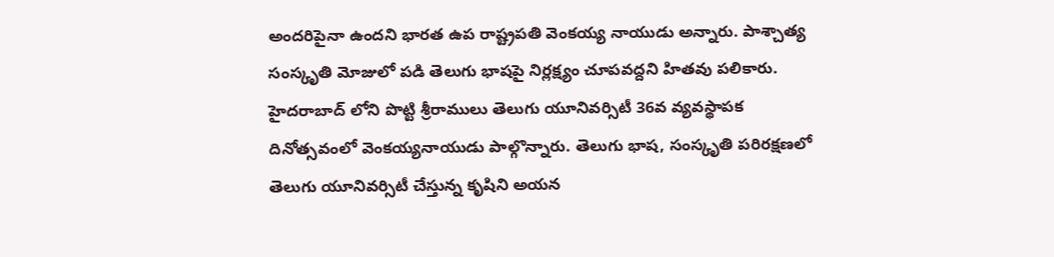అందరిపైనా ఉందని భారత ఉప రాష్ట్రపతి వెంకయ్య నాయుడు అన్నారు. పాశ్చాత్య సంస్కృతి మోజులో పడి తెలుగు భాషపై నిర్లక్ష్యం చూపవద్దని హితవు పలికారు. హైదరాబాద్ లోని పొట్టి శ్రీరాములు తెలుగు యూనివర్సిటీ 36వ వ్యవస్థాపక దినోత్సవంలో వెంకయ్యనాయుడు పాల్గొన్నారు. తెలుగు భాష, సంస్కృతి పరిరక్షణలో తెలుగు యూనివర్సిటీ చేస్తున్న కృషిని అయన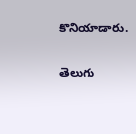కొనియాడారు.

తెలుగు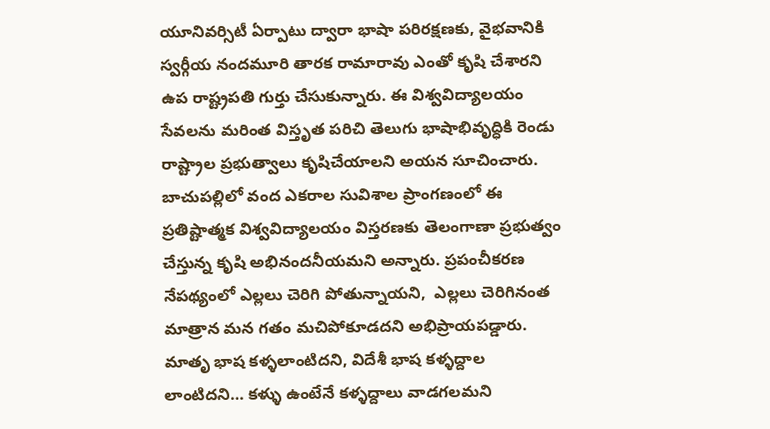యూనివర్సిటీ ఏర్పాటు ద్వారా భాషా పరిరక్షణకు, వైభవానికి స్వర్గీయ నందమూరి తారక రామారావు ఎంతో కృషి చేశారని ఉప రాష్ట్రపతి గుర్తు చేసుకున్నారు. ఈ విశ్వవిద్యాలయం సేవలను మరింత విస్తృత పరిచి తెలుగు భాషాభివృద్ధికి రెండు రాష్ట్రాల ప్రభుత్వాలు కృషిచేయాలని అయన సూచించారు. బాచుపల్లిలో వంద ఎకరాల సువిశాల ప్రాంగణంలో ఈ ప్రతిష్టాత్మక విశ్వవిద్యాలయం విస్తరణకు తెలంగాణా ప్రభుత్వం చేస్తున్న కృషి అభినందనీయమని అన్నారు. ప్రపంచీకరణ నేపథ్యంలో ఎల్లలు చెరిగి పోతున్నాయని,  ఎల్లలు చెరిగినంత మాత్రాన మన గతం మచిపోకూడదని అభిప్రాయపడ్డారు. మాతృ భాష కళ్ళలాంటిదని, విదేశీ భాష కళ్ళద్దాల లాంటిదని… కళ్ళు ఉంటేనే కళ్ళద్దాలు వాడగలమని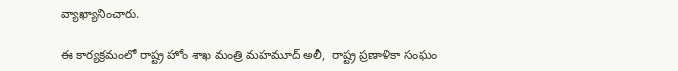వ్యాఖ్యానించారు.

ఈ కార్యక్రమంలో రాష్ట్ర హోం శాఖ మంత్రి మహమూద్ అలీ,  రాష్ట్ర ప్రణాళికా సంఘం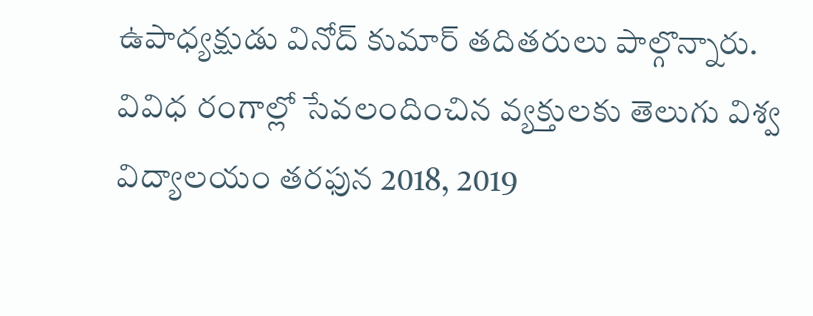ఉపాధ్యక్షుడు వినోద్ కుమార్ తదితరులు పాల్గొన్నారు. వివిధ రంగాల్లో సేవలందించిన వ్యక్తులకు తెలుగు విశ్వ విద్యాలయం తరఫున 2018, 2019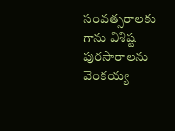సంవత్సరాలకు గాను విశిష్ట పురసారాలను వెంకయ్య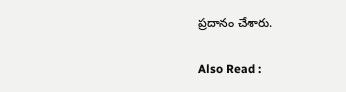ప్రదానం చేశారు.

Also Read :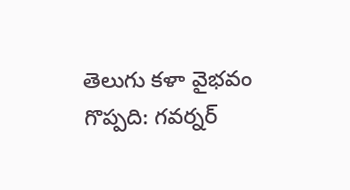తెలుగు కళా వైభవం గొప్పది: గవర్నర్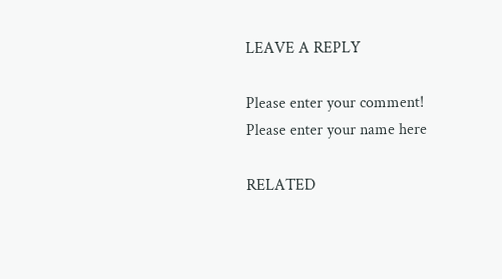LEAVE A REPLY

Please enter your comment!
Please enter your name here

RELATED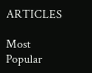ARTICLES

Most Popular